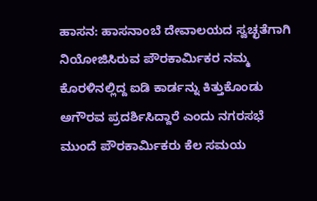ಹಾಸನ: ಹಾಸನಾಂಬೆ ದೇವಾಲಯದ ಸ್ವಚ್ಛತೆಗಾಗಿ ನಿಯೋಜಿಸಿರುವ ಪೌರಕಾರ್ಮಿಕರ ನಮ್ಮ ಕೊರಳಿನಲ್ಲಿದ್ದ ಐಡಿ ಕಾರ್ಡನ್ನು ಕಿತ್ತುಕೊಂಡು ಅಗೌರವ ಪ್ರದರ್ಶಿಸಿದ್ದಾರೆ ಎಂದು ನಗರಸಭೆ ಮುಂದೆ ಪೌರಕಾರ್ಮಿಕರು ಕೆಲ ಸಮಯ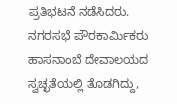ಪ್ರತಿಭಟನೆ ನಡೆಸಿದರು.
ನಗರಸಭೆ ಪೌರಕಾರ್ಮಿಕರು ಹಾಸನಾಂಬೆ ದೇವಾಲಯದ ಸ್ವಚ್ಛತೆಯಲ್ಲಿ ತೊಡಗಿದ್ದು,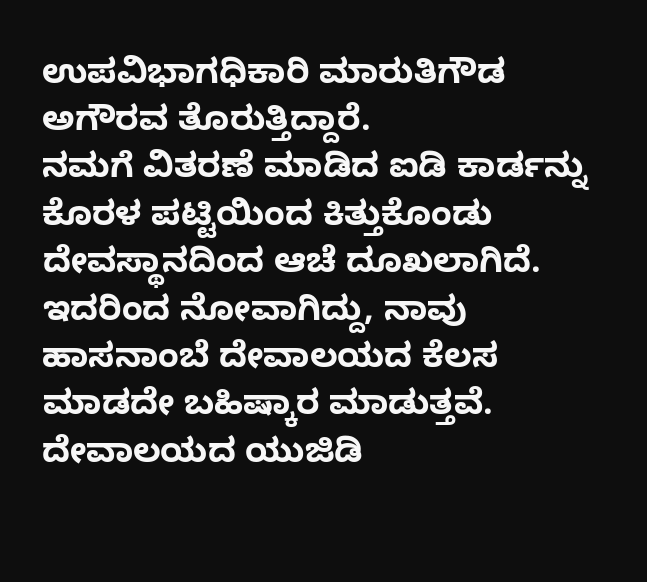ಉಪವಿಭಾಗಧಿಕಾರಿ ಮಾರುತಿಗೌಡ ಅಗೌರವ ತೊರುತ್ತಿದ್ದಾರೆ.
ನಮಗೆ ವಿತರಣೆ ಮಾಡಿದ ಐಡಿ ಕಾರ್ಡನ್ನು ಕೊರಳ ಪಟ್ಟಿಯಿಂದ ಕಿತ್ತುಕೊಂಡು ದೇವಸ್ಥಾನದಿಂದ ಆಚೆ ದೂಖಲಾಗಿದೆ. ಇದರಿಂದ ನೋವಾಗಿದ್ದು, ನಾವು ಹಾಸನಾಂಬೆ ದೇವಾಲಯದ ಕೆಲಸ ಮಾಡದೇ ಬಹಿಷ್ಕಾರ ಮಾಡುತ್ತವೆ.
ದೇವಾಲಯದ ಯುಜಿಡಿ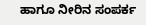ಹಾಗೂ ನೀರಿನ ಸಂಪರ್ಕ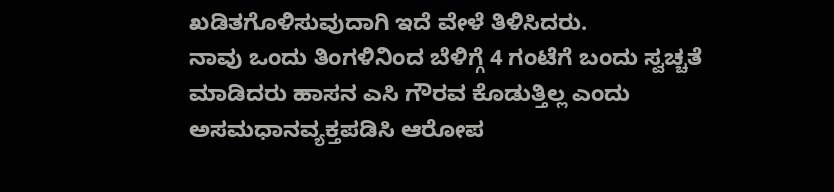ಖಡಿತಗೊಳಿಸುವುದಾಗಿ ಇದೆ ವೇಳೆ ತಿಳಿಸಿದರು.
ನಾವು ಒಂದು ತಿಂಗಳಿನಿಂದ ಬೆಳಿಗ್ಗೆ 4 ಗಂಟೆಗೆ ಬಂದು ಸ್ವಚ್ಚತೆ ಮಾಡಿದರು ಹಾಸನ ಎಸಿ ಗೌರವ ಕೊಡುತ್ತಿಲ್ಲ ಎಂದು ಅಸಮಧಾನವ್ಯಕ್ತಪಡಿಸಿ ಆರೋಪ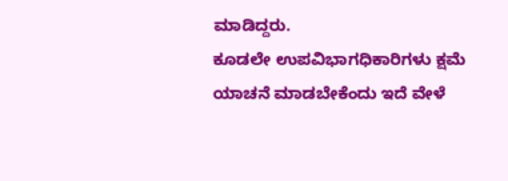ಮಾಡಿದ್ದರು.
ಕೂಡಲೇ ಉಪವಿಭಾಗಧಿಕಾರಿಗಳು ಕ್ಷಮೆ ಯಾಚನೆ ಮಾಡಬೇಕೆಂದು ಇದೆ ವೇಳೆ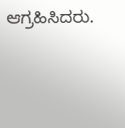ಆಗ್ರಹಿಸಿದರು.